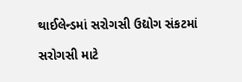થાઈલેન્ડમાં સરોગસી ઉદ્યોગ સંકટમાં

સરોગસી માટે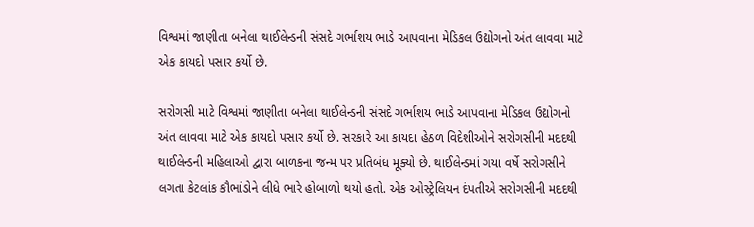વિશ્વમાં જાણીતા બનેલા થાઈલેન્ડની સંસદે ગર્ભાશય ભાડે આપવાના મેડિકલ ઉદ્યોગનો અંત લાવવા માટે એક કાયદો પસાર કર્યો છે.

સરોગસી માટે વિશ્વમાં જાણીતા બનેલા થાઈલેન્ડની સંસદે ગર્ભાશય ભાડે આપવાના મેડિકલ ઉદ્યોગનો અંત લાવવા માટે એક કાયદો પસાર કર્યો છે. સરકારે આ કાયદા હેઠળ વિદેશીઓને સરોગસીની મદદથી થાઈલેન્ડની મહિલાઓ દ્વારા બાળકના જન્મ પર પ્રતિબંધ મૂક્યો છે. થાઈલેન્ડમાં ગયા વર્ષે સરોગસીને લગતા કેટલાંક કૌભાંડોને લીધે ભારે હોબાળો થયો હતો. એક ઓસ્ટ્રેલિયન દંપતીએ સરોગસીની મદદથી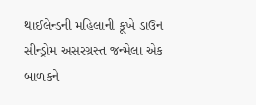થાઈલેન્ડની મહિલાની કૂખે ડાઉન સીન્ડ્રોમ અસરગ્રસ્ત જન્મેલા એક બાળકને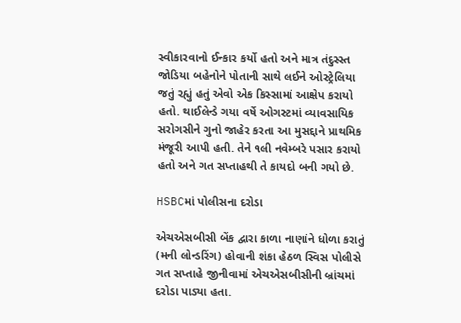સ્વીકારવાનો ઈન્કાર કર્યો હતો અને માત્ર તંદુસ્સ્ત જોડિયા બહેનોને પોતાની સાથે લઈને ઓસ્ટ્રેલિયા જતું રહ્યું હતું એવો એક કિસ્સામાં આક્ષેપ કરાયો હતો. થાઈલેન્ડે ગયા વર્ષે ઓગસ્ટમાં વ્યાવસાયિક સરોગસીને ગુનો જાહેર કરતા આ મુસદ્દાને પ્રાથમિક મંજૂરી આપી હતી. તેને ૧લી નવેમ્બરે પસાર કરાયો હતો અને ગત સપ્તાહથી તે કાયદો બની ગયો છે.

HSBCમાં પોલીસના દરોડા

એચએસબીસી બેંક દ્વારા કાળા નાણાંને ધોળા કરાતું (મની લોન્ડરિંગ) હોવાની શંકા હેઠળ સ્વિસ પોલીસે ગત સપ્તાહે જીનીવામાં એચએસબીસીની બ્રાંચમાં દરોડા પાડ્યા હતા.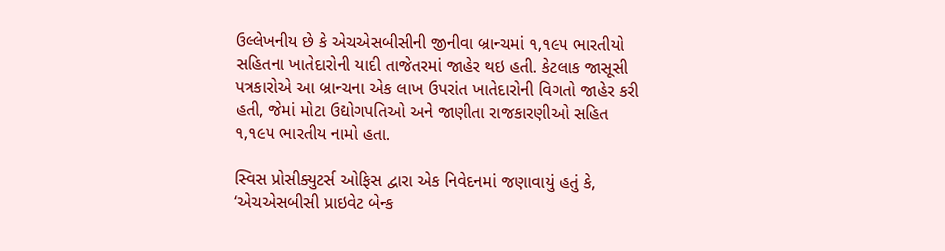ઉલ્લેખનીય છે કે એચએસબીસીની જીનીવા બ્રાન્ચમાં ૧,૧૯૫ ભારતીયો સહિતના ખાતેદારોની યાદી તાજેતરમાં જાહેર થઇ હતી. કેટલાક જાસૂસી પત્રકારોએ આ બ્રાન્ચના એક લાખ ઉપરાંત ખાતેદારોની વિગતો જાહેર કરી હતી, જેમાં મોટા ઉદ્યોગપતિઓ અને જાણીતા રાજકારણીઓ સહિત ૧,૧૯૫ ભારતીય નામો હતા.

સ્વિસ પ્રોસીક્યુટર્સ ઓફિસ દ્વારા એક નિવેદનમાં જણાવાયું હતું કે, ‘એચએસબીસી પ્રાઇવેટ બેન્ક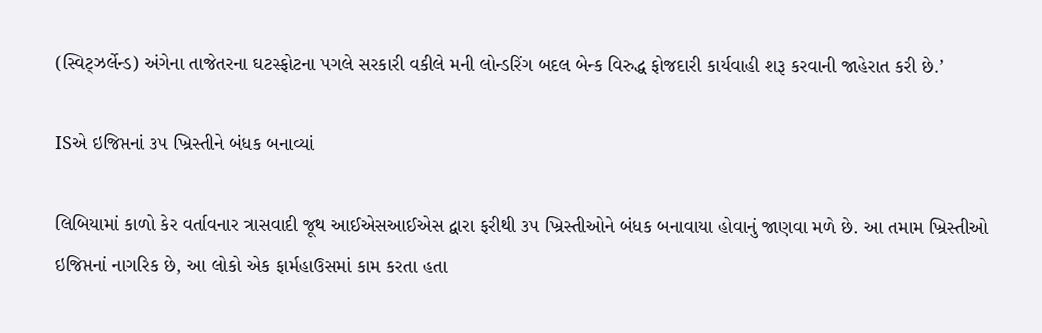(સ્વિટ્ઝર્લેન્ડ) અંગેના તાજેતરના ઘટસ્ફોટના પગલે સરકારી વકીલે મની લોન્ડરિંગ બદલ બેન્ક વિરુદ્ધ ફોજદારી કાર્યવાહી શરૂ કરવાની જાહેરાત કરી છે.’

ISએ ઇજિપ્તનાં ૩૫ ખ્રિસ્તીને બંધક બનાવ્યાં

લિબિયામાં કાળો કેર વર્તાવનાર ત્રાસવાદી જૂથ આઈએસઆઈએસ દ્વારા ફરીથી ૩૫ ખ્રિસ્તીઓને બંધક બનાવાયા હોવાનું જાણવા મળે છે. આ તમામ ખ્રિસ્તીઓ ઇજિપ્તનાં નાગરિક છે, આ લોકો એક ફાર્મહાઉસમાં કામ કરતા હતા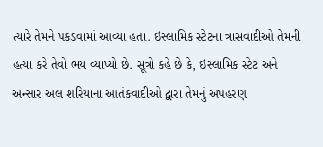ત્યારે તેમને પકડવામાં આવ્યા હતા. ઇસ્લામિક સ્ટેટના ત્રાસવાદીઓ તેમની હત્યા કરે તેવો ભય વ્યાપ્યો છે. સૂત્રો કહે છે કે, ઇસ્લામિક સ્ટેટ અને અન્સાર અલ શરિયાના આતંકવાદીઓ દ્વારા તેમનું અપહરણ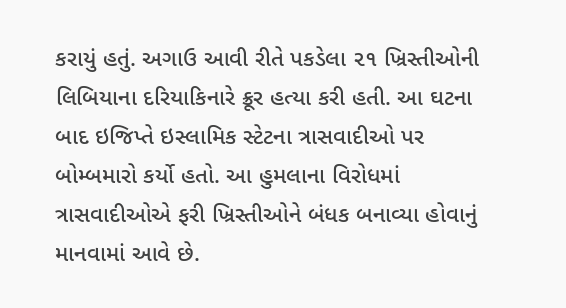કરાયું હતું. અગાઉ આવી રીતે પકડેલા ૨૧ ખ્રિસ્તીઓની લિબિયાના દરિયાકિનારે ક્રૂર હત્યા કરી હતી. આ ઘટના બાદ ઇજિપ્તે ઇસ્લામિક સ્ટેટના ત્રાસવાદીઓ પર બોમ્બમારો કર્યો હતો. આ હુમલાના વિરોધમાં ત્રાસવાદીઓએ ફરી ખ્રિસ્તીઓને બંધક બનાવ્યા હોવાનું માનવામાં આવે છે.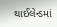થાઈલેન્ડમાં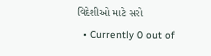વિદેશીઓ માટે સરો
  • Currently 0 out of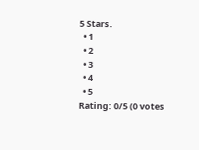5 Stars.
  • 1
  • 2
  • 3
  • 4
  • 5
Rating: 0/5 (0 votes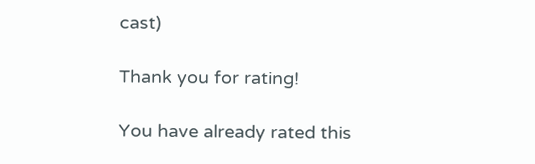cast)

Thank you for rating!

You have already rated this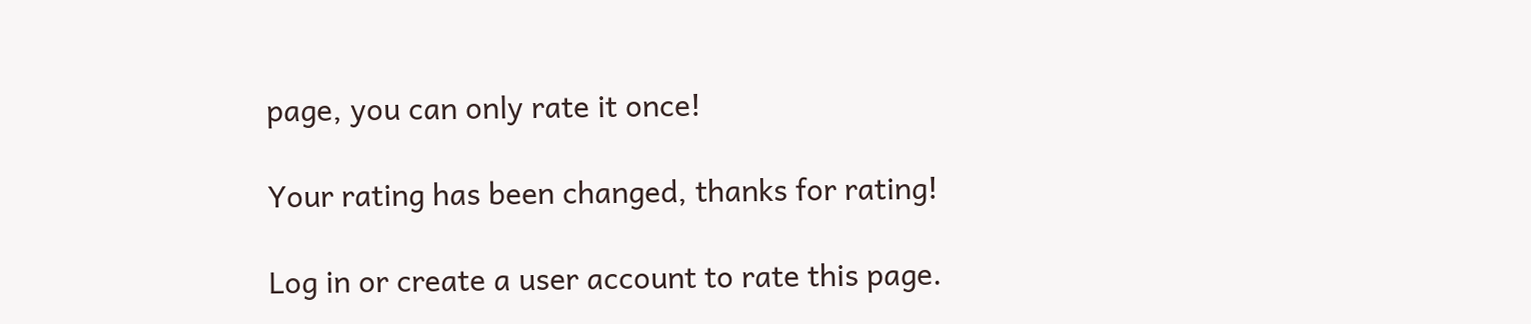page, you can only rate it once!

Your rating has been changed, thanks for rating!

Log in or create a user account to rate this page.